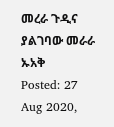መረራ ጉዲና ያልገባው መራራ ኡአቅ
Posted: 27 Aug 2020,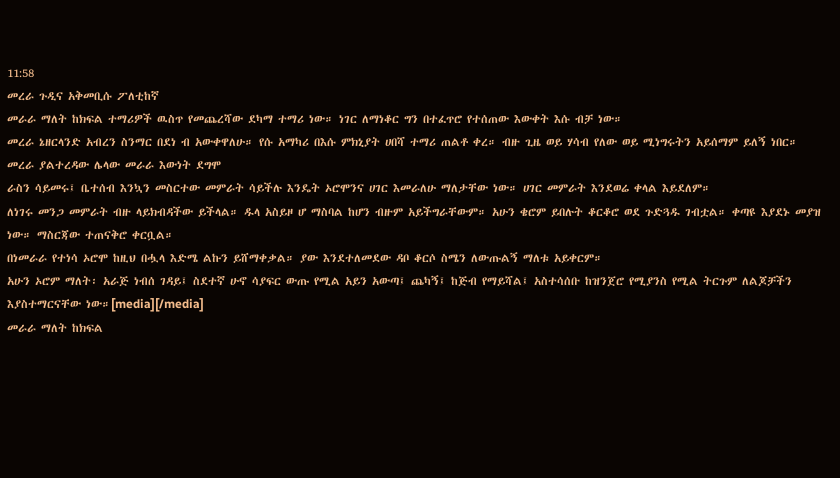11:58
መረራ ጉዲና አቅመቢሱ ፖለቲከኛ
መራራ ማለት ከክፍል ተማሪዎች ዉስጥ የመጨረሻው ደካማ ተማሪ ነው። ነገር ለማነቆር ግን በተፈጥሮ የተሰጠው እውቀት እሱ ብቻ ነው።
መረራ ኔዘርላንድ አብረን ስንማር በደነ ብ አውቀዋለሁ። የሱ አማካሪ በእሱ ምክኒያት ሀበሻ ተማሪ ጠልቶ ቀረ። ብዙ ጊዜ ወይ ሃሳብ የለው ወይ ሚነግሩትን አይሰማም ይለኝ ነበር።
መረራ ያልተረዳው ሌላው መራራ እውነት ደግሞ
ራስን ሳይመሩ፤ ቤተሰብ እንኳን መስርተው መምራት ሳይችሉ እንዴት ኦሮሞንና ሀገር እመራለሁ ማለታቸው ነው። ሀገር መምራት እንደወሬ ቀላል እይደለም።
ለነገሩ መንጋ መምራት ብዙ ላይክብዳችው ይችላል። ዱላ አስይዞ ሆ ማስባል ከሆን ብዙም አይችግራቸውም። አሁን ቄሮም ይበሉት ቆርቆሮ ወደ ጉድጓዱ ገብቷል። ቀጣዩ እያደኑ መያዝ ነው። ማስርጃው ተጠናቅሮ ቀርቧል።
በነመራራ የተነሳ ኦሮሞ ከዚህ በሗላ እድሜ ልኩን ይሸማቀቃል። ያው እንደተለመደው ዳቦ ቆርሶ ስሜን ለውጡልኝ ማለቱ አይቀርም።
አሁን ኦሮም ማለት፡ አራጅ ነብሰ ገዳይ፤ ስደተኛ ሁኖ ሳያፍር ውጡ የሚል አይን አውጣ፤ ጨካኝ፤ ከጅብ የማይሻል፤ አስተሳሰቡ ከዝንጀሮ የሚያንስ የሚል ትርጉም ለልጆቻችን እያስተማርናቸው ነው።[media][/media]
መራራ ማለት ከክፍል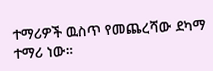ተማሪዎች ዉስጥ የመጨረሻው ደካማ ተማሪ ነው።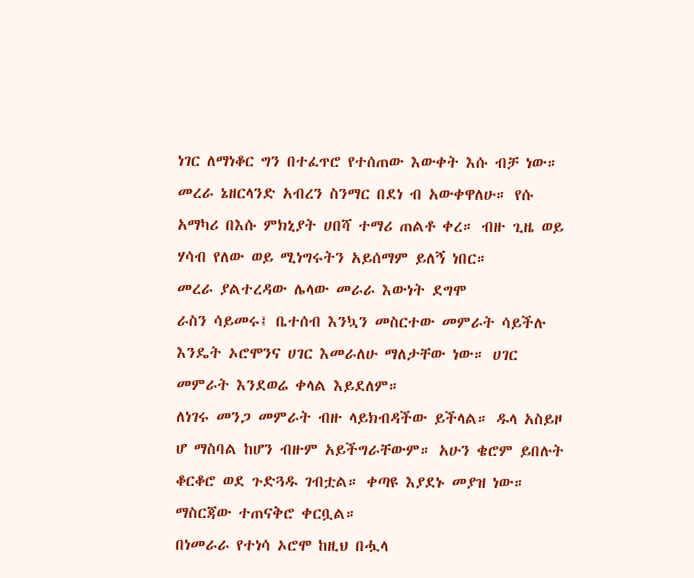ነገር ለማነቆር ግን በተፈጥሮ የተሰጠው እውቀት እሱ ብቻ ነው።
መረራ ኔዘርላንድ አብረን ስንማር በደነ ብ አውቀዋለሁ። የሱ አማካሪ በእሱ ምክኒያት ሀበሻ ተማሪ ጠልቶ ቀረ። ብዙ ጊዜ ወይ ሃሳብ የለው ወይ ሚነግሩትን አይሰማም ይለኝ ነበር።
መረራ ያልተረዳው ሌላው መራራ እውነት ደግሞ
ራስን ሳይመሩ፤ ቤተሰብ እንኳን መስርተው መምራት ሳይችሉ እንዴት ኦሮሞንና ሀገር እመራለሁ ማለታቸው ነው። ሀገር መምራት እንደወሬ ቀላል እይደለም።
ለነገሩ መንጋ መምራት ብዙ ላይክብዳችው ይችላል። ዱላ አስይዞ ሆ ማስባል ከሆን ብዙም አይችግራቸውም። አሁን ቄሮም ይበሉት ቆርቆሮ ወደ ጉድጓዱ ገብቷል። ቀጣዩ እያደኑ መያዝ ነው። ማስርጃው ተጠናቅሮ ቀርቧል።
በነመራራ የተነሳ ኦሮሞ ከዚህ በሗላ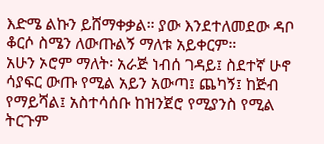እድሜ ልኩን ይሸማቀቃል። ያው እንደተለመደው ዳቦ ቆርሶ ስሜን ለውጡልኝ ማለቱ አይቀርም።
አሁን ኦሮም ማለት፡ አራጅ ነብሰ ገዳይ፤ ስደተኛ ሁኖ ሳያፍር ውጡ የሚል አይን አውጣ፤ ጨካኝ፤ ከጅብ የማይሻል፤ አስተሳሰቡ ከዝንጀሮ የሚያንስ የሚል ትርጉም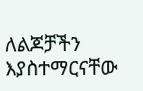ለልጆቻችን እያስተማርናቸው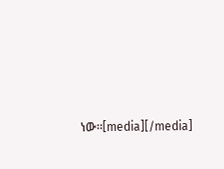ነው።[media][/media]